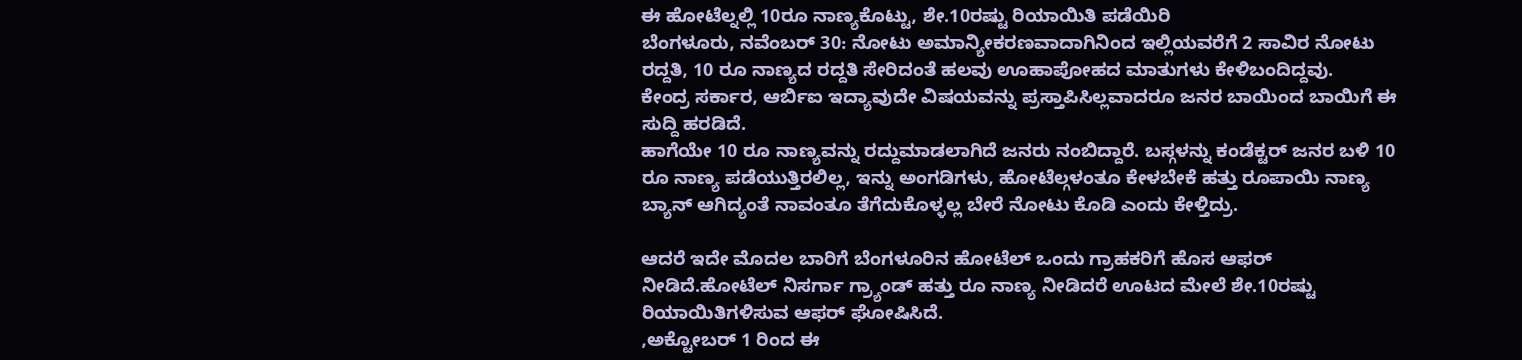ಈ ಹೋಟೆಲ್ನಲ್ಲಿ 10ರೂ ನಾಣ್ಯಕೊಟ್ಟು, ಶೇ.10ರಷ್ಟು ರಿಯಾಯಿತಿ ಪಡೆಯಿರಿ
ಬೆಂಗಳೂರು, ನವೆಂಬರ್ 30: ನೋಟು ಅಮಾನ್ಯೀಕರಣವಾದಾಗಿನಿಂದ ಇಲ್ಲಿಯವರೆಗೆ 2 ಸಾವಿರ ನೋಟು ರದ್ದತಿ, 10 ರೂ ನಾಣ್ಯದ ರದ್ದತಿ ಸೇರಿದಂತೆ ಹಲವು ಊಹಾಪೋಹದ ಮಾತುಗಳು ಕೇಳಿಬಂದಿದ್ದವು.
ಕೇಂದ್ರ ಸರ್ಕಾರ, ಆರ್ಬಿಐ ಇದ್ಯಾವುದೇ ವಿಷಯವನ್ನು ಪ್ರಸ್ತಾಪಿಸಿಲ್ಲವಾದರೂ ಜನರ ಬಾಯಿಂದ ಬಾಯಿಗೆ ಈ ಸುದ್ದಿ ಹರಡಿದೆ.
ಹಾಗೆಯೇ 10 ರೂ ನಾಣ್ಯವನ್ನು ರದ್ದುಮಾಡಲಾಗಿದೆ ಜನರು ನಂಬಿದ್ದಾರೆ. ಬಸ್ಗಳನ್ನು ಕಂಡೆಕ್ಟರ್ ಜನರ ಬಳಿ 10 ರೂ ನಾಣ್ಯ ಪಡೆಯುತ್ತಿರಲಿಲ್ಲ, ಇನ್ನು ಅಂಗಡಿಗಳು, ಹೋಟೆಲ್ಗಳಂತೂ ಕೇಳಬೇಕೆ ಹತ್ತು ರೂಪಾಯಿ ನಾಣ್ಯ ಬ್ಯಾನ್ ಆಗಿದ್ಯಂತೆ ನಾವಂತೂ ತೆಗೆದುಕೊಳ್ಳಲ್ಲ ಬೇರೆ ನೋಟು ಕೊಡಿ ಎಂದು ಕೇಳ್ತಿದ್ರು.

ಆದರೆ ಇದೇ ಮೊದಲ ಬಾರಿಗೆ ಬೆಂಗಳೂರಿನ ಹೋಟೆಲ್ ಒಂದು ಗ್ರಾಹಕರಿಗೆ ಹೊಸ ಆಫರ್ ನೀಡಿದೆ.ಹೋಟೆಲ್ ನಿಸರ್ಗಾ ಗ್ರ್ಯಾಂಡ್ ಹತ್ತು ರೂ ನಾಣ್ಯ ನೀಡಿದರೆ ಊಟದ ಮೇಲೆ ಶೇ.10ರಷ್ಟು ರಿಯಾಯಿತಿಗಳಿಸುವ ಆಫರ್ ಘೋಷಿಸಿದೆ.
,ಅಕ್ಟೋಬರ್ 1 ರಿಂದ ಈ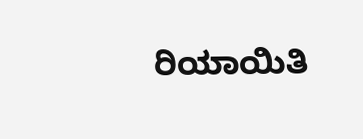ರಿಯಾಯಿತಿ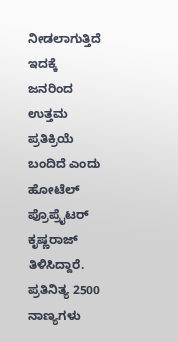ನೀಡಲಾಗುತ್ತಿದೆ ಇದಕ್ಕೆ ಜನರಿಂದ ಉತ್ತಮ ಪ್ರತಿಕ್ರಿಯೆ ಬಂದಿದೆ ಎಂದು ಹೋಟೆಲ್ ಪ್ರೊಪ್ರೈಟರ್ ಕೃಷ್ಣರಾಜ್ ತಿಳಿಸಿದ್ದಾರೆ.
ಪ್ರತಿನಿತ್ಯ 2500 ನಾಣ್ಯಗಳು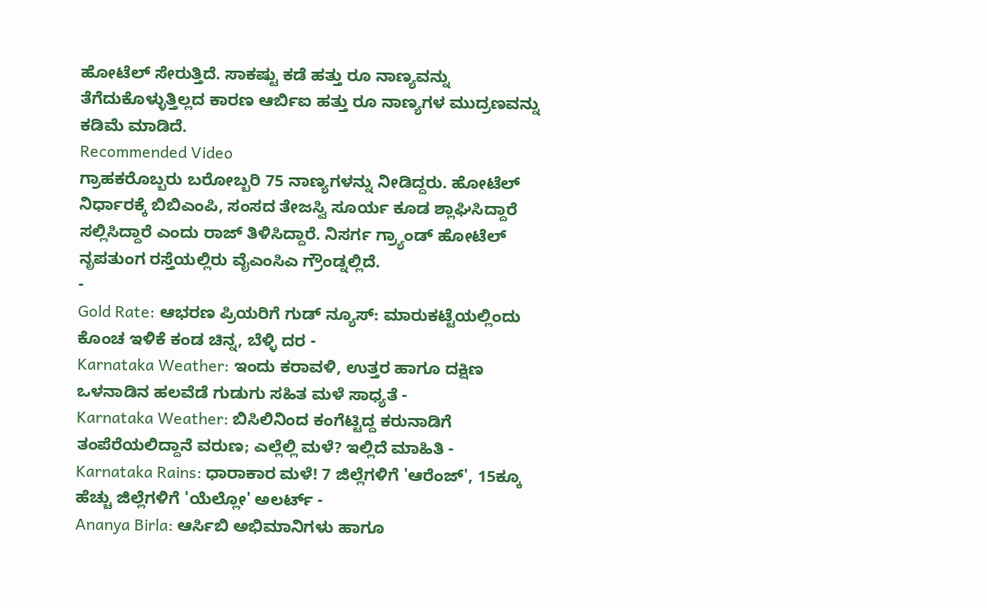ಹೋಟೆಲ್ ಸೇರುತ್ತಿದೆ. ಸಾಕಷ್ಟು ಕಡೆ ಹತ್ತು ರೂ ನಾಣ್ಯವನ್ನು ತೆಗೆದುಕೊಳ್ಳುತ್ತಿಲ್ಲದ ಕಾರಣ ಆರ್ಬಿಐ ಹತ್ತು ರೂ ನಾಣ್ಯಗಳ ಮುದ್ರಣವನ್ನು ಕಡಿಮೆ ಮಾಡಿದೆ.
Recommended Video
ಗ್ರಾಹಕರೊಬ್ಬರು ಬರೋಬ್ಬರಿ 75 ನಾಣ್ಯಗಳನ್ನು ನೀಡಿದ್ದರು. ಹೋಟೆಲ್ ನಿರ್ಧಾರಕ್ಕೆ ಬಿಬಿಎಂಪಿ, ಸಂಸದ ತೇಜಸ್ವಿ ಸೂರ್ಯ ಕೂಡ ಶ್ಲಾಘಿಸಿದ್ದಾರೆ ಸಲ್ಲಿಸಿದ್ದಾರೆ ಎಂದು ರಾಜ್ ತಿಳಿಸಿದ್ದಾರೆ. ನಿಸರ್ಗ ಗ್ರ್ಯಾಂಡ್ ಹೋಟೆಲ್ ನೃಪತುಂಗ ರಸ್ತೆಯಲ್ಲಿರು ವೈಎಂಸಿಎ ಗ್ರೌಂಡ್ನಲ್ಲಿದೆ.
-
Gold Rate: ಆಭರಣ ಪ್ರಿಯರಿಗೆ ಗುಡ್ ನ್ಯೂಸ್: ಮಾರುಕಟ್ಟೆಯಲ್ಲಿಂದು ಕೊಂಚ ಇಳಿಕೆ ಕಂಡ ಚಿನ್ನ, ಬೆಳ್ಳಿ ದರ -
Karnataka Weather: ಇಂದು ಕರಾವಳಿ, ಉತ್ತರ ಹಾಗೂ ದಕ್ಷಿಣ ಒಳನಾಡಿನ ಹಲವೆಡೆ ಗುಡುಗು ಸಹಿತ ಮಳೆ ಸಾಧ್ಯತೆ -
Karnataka Weather: ಬಿಸಿಲಿನಿಂದ ಕಂಗೆಟ್ಟಿದ್ದ ಕರುನಾಡಿಗೆ ತಂಪೆರೆಯಲಿದ್ದಾನೆ ವರುಣ; ಎಲ್ಲೆಲ್ಲಿ ಮಳೆ? ಇಲ್ಲಿದೆ ಮಾಹಿತಿ -
Karnataka Rains: ಧಾರಾಕಾರ ಮಳೆ! 7 ಜಿಲ್ಲೆಗಳಿಗೆ 'ಆರೆಂಜ್', 15ಕ್ಕೂ ಹೆಚ್ಚು ಜಿಲ್ಲೆಗಳಿಗೆ 'ಯೆಲ್ಲೋ' ಅಲರ್ಟ್ -
Ananya Birla: ಆರ್ಸಿಬಿ ಅಭಿಮಾನಿಗಳು ಹಾಗೂ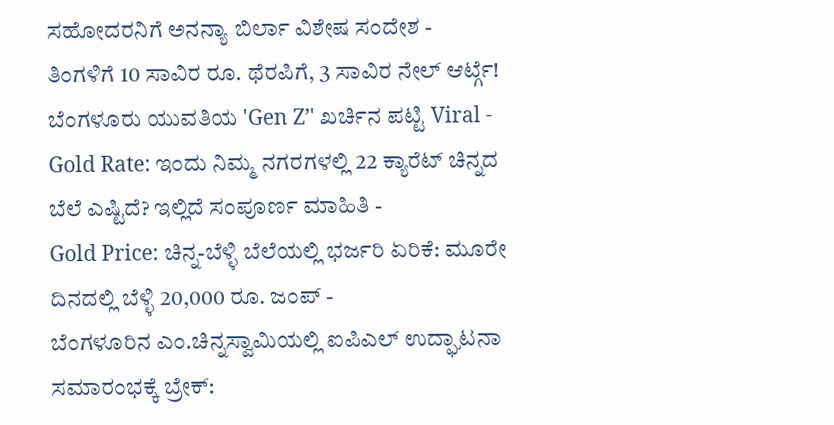ಸಹೋದರನಿಗೆ ಅನನ್ಯಾ ಬಿರ್ಲಾ ವಿಶೇಷ ಸಂದೇಶ -
ತಿಂಗಳಿಗೆ 10 ಸಾವಿರ ರೂ. ಥೆರಪಿಗೆ, 3 ಸಾವಿರ ನೇಲ್ ಆರ್ಟ್ಗೆ! ಬೆಂಗಳೂರು ಯುವತಿಯ 'Gen Z’' ಖರ್ಚಿನ ಪಟ್ಟಿ Viral -
Gold Rate: ಇಂದು ನಿಮ್ಮ ನಗರಗಳಲ್ಲಿ 22 ಕ್ಯಾರೆಟ್ ಚಿನ್ನದ ಬೆಲೆ ಎಷ್ಟಿದೆ? ಇಲ್ಲಿದೆ ಸಂಪೂರ್ಣ ಮಾಹಿತಿ -
Gold Price: ಚಿನ್ನ-ಬೆಳ್ಳಿ ಬೆಲೆಯಲ್ಲಿ ಭರ್ಜರಿ ಏರಿಕೆ: ಮೂರೇ ದಿನದಲ್ಲಿ ಬೆಳ್ಳಿ 20,000 ರೂ. ಜಂಪ್ -
ಬೆಂಗಳೂರಿನ ಎಂ.ಚಿನ್ನಸ್ವಾಮಿಯಲ್ಲಿ ಐಪಿಎಲ್ ಉದ್ಘಾಟನಾ ಸಮಾರಂಭಕ್ಕೆ ಬ್ರೇಕ್: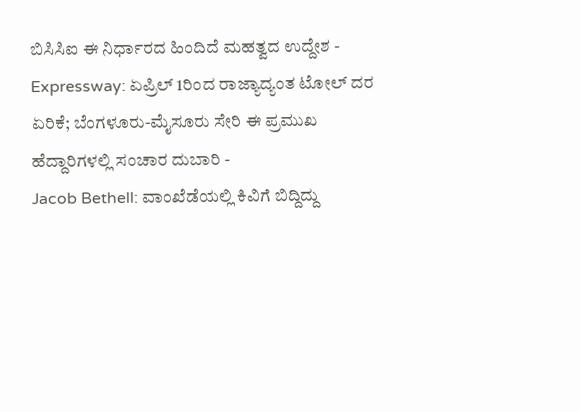ಬಿಸಿಸಿಐ ಈ ನಿರ್ಧಾರದ ಹಿಂದಿದೆ ಮಹತ್ವದ ಉದ್ದೇಶ -
Expressway: ಏಪ್ರಿಲ್ 1ರಿಂದ ರಾಜ್ಯಾದ್ಯಂತ ಟೋಲ್ ದರ ಏರಿಕೆ; ಬೆಂಗಳೂರು-ಮೈಸೂರು ಸೇರಿ ಈ ಪ್ರಮುಖ ಹೆದ್ದಾರಿಗಳಲ್ಲಿ ಸಂಚಾರ ದುಬಾರಿ -
Jacob Bethell: ವಾಂಖೆಡೆಯಲ್ಲಿ ಕಿವಿಗೆ ಬಿದ್ದಿದ್ದು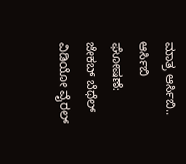ಮಾತ್ರ ಆರ್ಸಿಬಿ.. ಆರ್ಸಿಬಿ ಘೋಷಣೆ: ಜೇಕಬ್ ಬೆಥೆಲ್ ವಿಡಿಯೋ ವೈರಲ್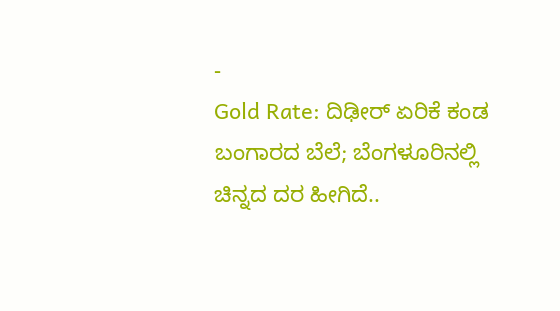-
Gold Rate: ದಿಢೀರ್ ಏರಿಕೆ ಕಂಡ ಬಂಗಾರದ ಬೆಲೆ; ಬೆಂಗಳೂರಿನಲ್ಲಿ ಚಿನ್ನದ ದರ ಹೀಗಿದೆ..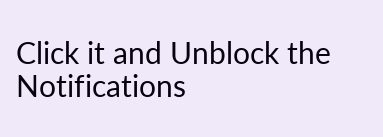Click it and Unblock the Notifications